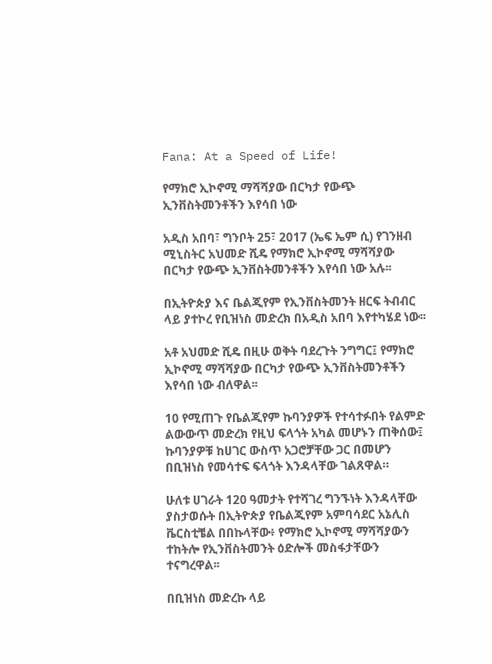Fana: At a Speed of Life!

የማክሮ ኢኮኖሚ ማሻሻያው በርካታ የውጭ ኢንቨስትመንቶችን እየሳበ ነው

አዲስ አበባ፣ ግንቦት 25፣ 2017 (ኤፍ ኤም ሲ) የገንዘብ ሚኒስትር አህመድ ሺዴ የማክሮ ኢኮኖሚ ማሻሻያው በርካታ የውጭ ኢንቨስትመንቶችን እየሳበ ነው አሉ፡፡

በኢትዮጵያ እና ቤልጂየም የኢንቨስትመንት ዘርፍ ትብብር ላይ ያተኮረ የቢዝነስ መድረክ በአዲስ አበባ እየተካሄደ ነው፡፡

አቶ አህመድ ሺዴ በዚሁ ወቅት ባደረጉት ንግግር፤ የማክሮ ኢኮኖሚ ማሻሻያው በርካታ የውጭ ኢንቨስትመንቶችን እየሳበ ነው ብለዋል፡፡

10 የሚጠጉ የቤልጂየም ኩባንያዎች የተሳተፉበት የልምድ ልውውጥ መድረክ የዚህ ፍላጎት አካል መሆኑን ጠቅሰው፤ ኩባንያዎቹ ከሀገር ውስጥ አጋሮቻቸው ጋር በመሆን በቢዝነስ የመሳተፍ ፍላጎት እንዳላቸው ገልጸዋል።

ሁለቱ ሀገራት 120 ዓመታት የተሻገረ ግንኙነት እንዳላቸው ያስታወሱት በኢትዮጵያ የቤልጂየም አምባሳደር አኔሊስ ቬርስቲቼል በበኩላቸው፥ የማክሮ ኢኮኖሚ ማሻሻያውን ተከትሎ የኢንቨስትመንት ዕድሎች መስፋታቸውን ተናግረዋል፡፡

በቢዝነስ መድረኩ ላይ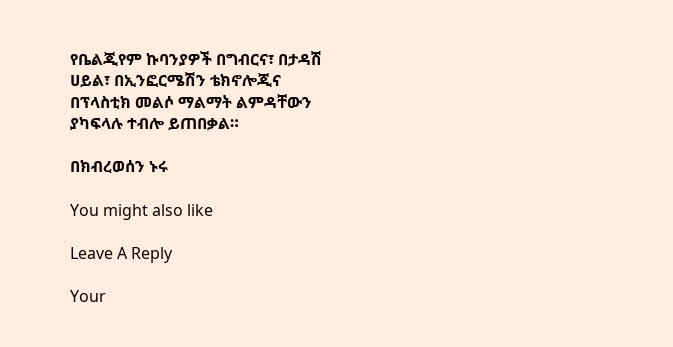የቤልጂየም ኩባንያዎች በግብርና፣ በታዳሽ ሀይል፣ በኢንፎርሜሽን ቴክኖሎጂና በፕላስቲክ መልሶ ማልማት ልምዳቸውን ያካፍላሉ ተብሎ ይጠበቃል።

በክብረወሰን ኑሩ

You might also like

Leave A Reply

Your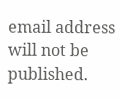email address will not be published.